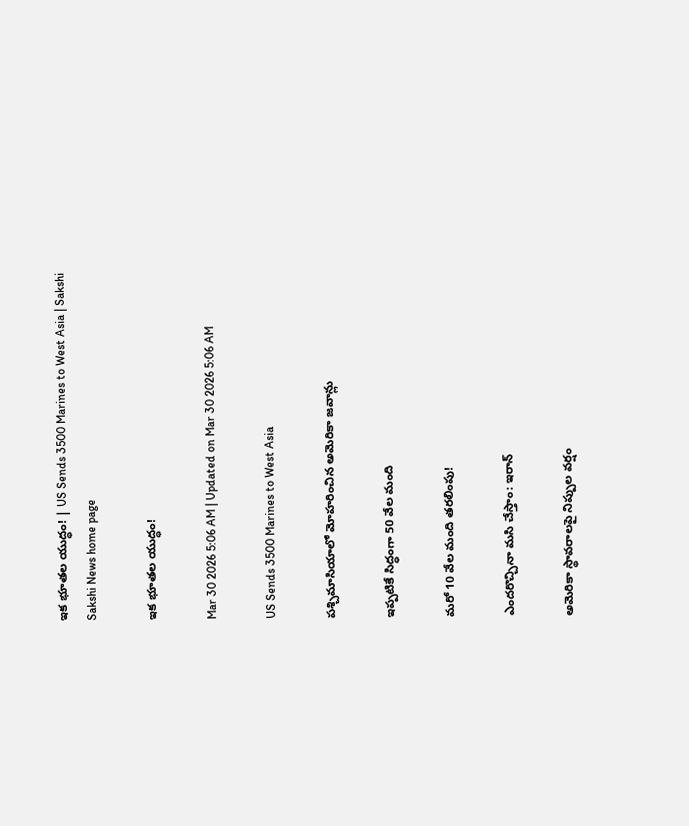ఇక భూతల యుద్ధం! | US Sends 3500 Marines to West Asia | Sakshi
Sakshi News home page

ఇక భూతల యుద్ధం!

Mar 30 2026 5:06 AM | Updated on Mar 30 2026 5:06 AM

US Sends 3500 Marines to West Asia

పశ్చిమాసియాలో మోహరించిన అమెరికా జవాన్లు

ఇప్పటికే సిద్ధంగా 50 వేల మంది

మరో 10 వేల మంది తరలింపు!

ఎందరొచ్చినా మసి చేస్తాం: ఇరాన్‌

అమెరికా స్థావరాలపై నిప్పుల వర్షం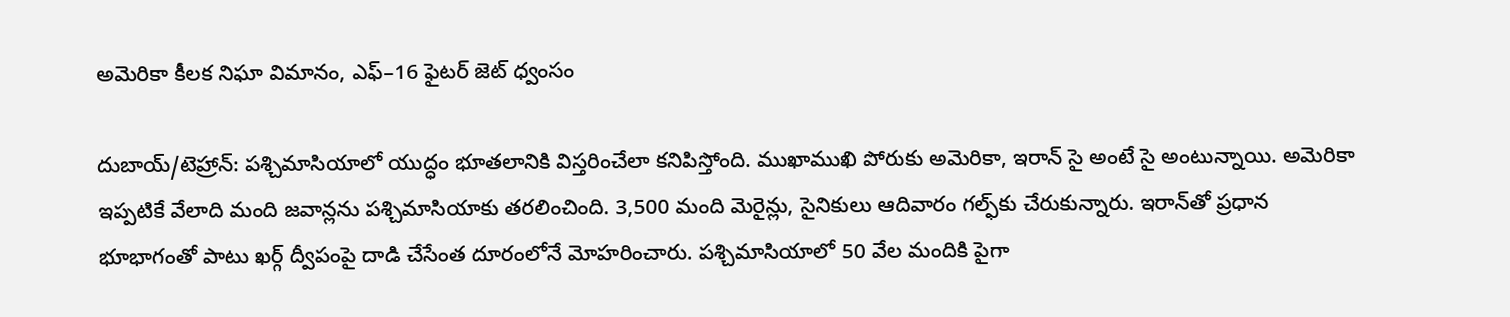అమెరికా కీలక నిఘా విమానం, ఎఫ్‌–16 ఫైటర్‌ జెట్‌ ధ్వంసం

దుబాయ్‌/టెహ్రాన్‌: పశ్చిమాసియాలో యుద్ధం భూతలానికి విస్తరించేలా కనిపిస్తోంది. ముఖాముఖి పోరుకు అమెరికా, ఇరాన్‌ సై అంటే సై అంటున్నాయి. అమెరికా ఇప్పటికే వేలాది మంది జవాన్లను పశ్చిమాసియాకు తరలించింది. 3,500 మంది మెరైన్లు, సైనికులు ఆదివారం గల్ఫ్‌కు చేరుకున్నారు. ఇరాన్‌తో ప్రధాన భూభాగంతో పాటు ఖర్గ్‌ ద్వీపంపై దాడి చేసేంత దూరంలోనే మోహరించారు. పశ్చిమాసియాలో 50 వేల మందికి పైగా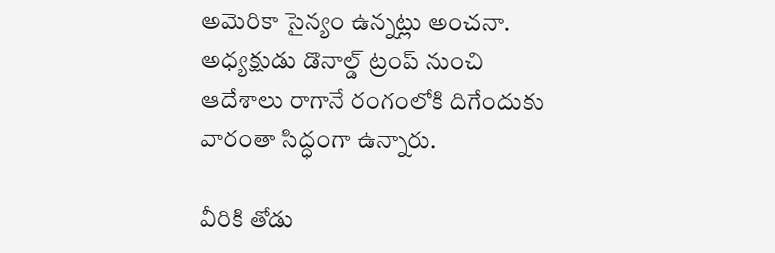అమెరికా సైన్యం ఉన్నట్లు అంచనా. అధ్యక్షుడు డొనాల్డ్‌ ట్రంప్‌ నుంచి ఆదేశాలు రాగానే రంగంలోకి దిగేందుకు వారంతా సిద్ధంగా ఉన్నారు.

వీరికి తోడు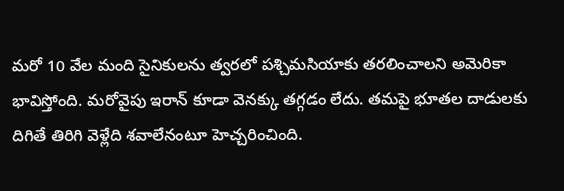మరో 10 వేల మంది సైనికులను త్వరలో పశ్చిమసియాకు తరలించాలని అమెరికా భావిస్తోంది. మరోవైపు ఇరాన్‌ కూడా వెనక్కు తగ్గడం లేదు. తమపై భూతల దాడులకు దిగితే తిరిగి వెళ్లేది శవాలేనంటూ హెచ్చరించింది.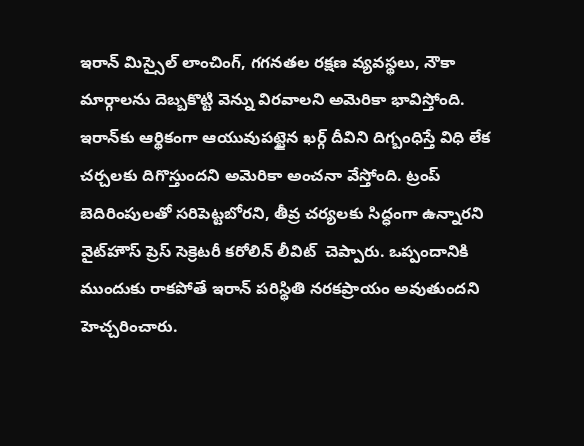ఇరాన్‌ మిస్సైల్‌ లాంచింగ్, గగనతల రక్షణ వ్యవస్థలు, నౌకా మార్గాలను దెబ్బకొట్టి వెన్ను విరవాలని అమెరికా భావిస్తోంది. ఇరాన్‌కు ఆర్థికంగా ఆయువుపట్టైన ఖర్గ్‌ దీవిని దిగ్బంధిస్తే విధి లేక చర్చలకు దిగొస్తుందని అమెరికా అంచనా వేస్తోంది. ట్రంప్‌ బెదిరింపులతో సరిపెట్టబోరని, తీవ్ర చర్యలకు సిద్ధంగా ఉన్నారని వైట్‌హౌస్‌ ప్రెస్‌ సెక్రెటరీ కరోలిన్‌ లీవిట్‌  చెప్పారు. ఒప్పందానికి ముందుకు రాకపోతే ఇరాన్‌ పరిస్థితి నరకప్రాయం అవుతుందని హెచ్చరించారు.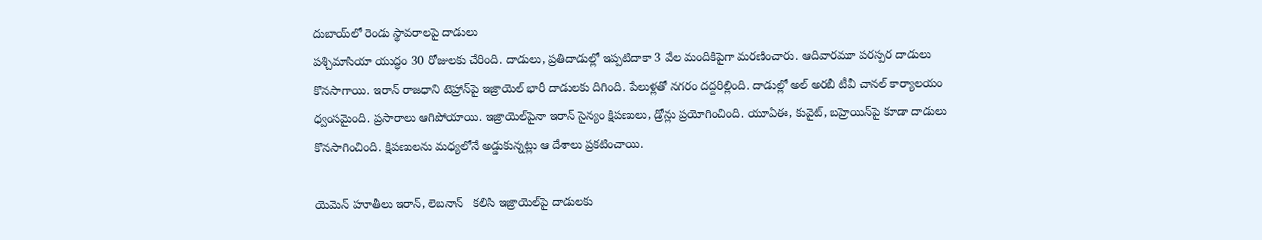దుబాయ్‌లో రెండు స్థావరాలపై దాడులు
పశ్చిమాసియా యుద్ధం 30 రోజులకు చేరింది. దాడులు, ప్రతిదాడుల్లో ఇప్పటిదాకా 3 వేల మందికిపైగా మరణించారు. ఆదివారమూ పరస్పర దాడులు కొనసాగాయి. ఇరాన్‌ రాజధాని టెహ్రాన్‌పై ఇజ్రాయెల్‌ భారీ దాడులకు దిగింది. పేలుళ్లతో నగరం దద్దరిల్లింది. దాడుల్లో అల్‌ అరబీ టీవీ చానల్‌ కార్యాలయం ధ్వంసమైంది. ప్రసారాలు ఆగిపోయాయి. ఇజ్రాయెల్‌పైనా ఇరాన్‌ సైన్యం క్షిపణులు, డ్రోన్లు ప్రయోగించింది. యూఏఈ, కువైట్, బహ్రెయిన్‌పై కూడా దాడులు కొనసాగించింది. క్షిపణులను మధ్యలోనే అడ్డుకున్నట్లు ఆ దేశాలు ప్రకటించాయి.

యెమెన్‌ హూతీలు ఇరాన్, లెబనాన్‌   కలిసి ఇజ్రాయెల్‌పై దాడులకు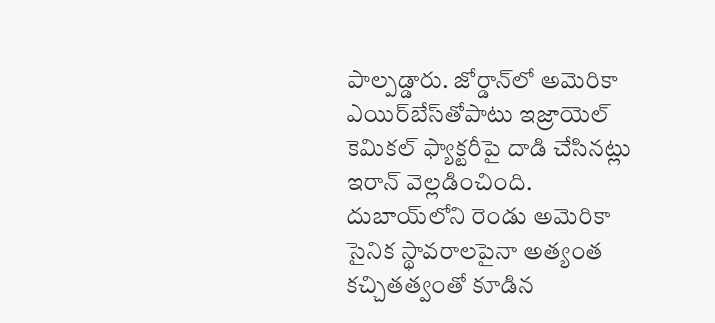పాల్పడ్డారు. జోర్డాన్‌లో అమెరికా ఎయిర్‌బేస్‌తోపాటు ఇజ్రాయెల్‌ కెమికల్‌ ఫ్యాక్టరీపై దాడి చేసినట్లు ఇరాన్‌ వెల్లడించింది. దుబాయ్‌లోని రెండు అమెరికా సైనిక స్థావరాలపైనా అత్యంత కచ్చితత్వంతో కూడిన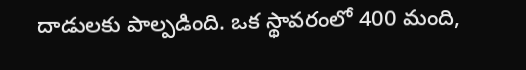దాడులకు పాల్పడింది. ఒక స్థావరంలో 400 మంది,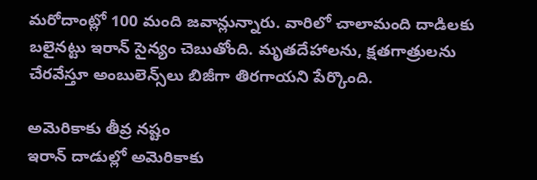మరోదాంట్లో 100 మంది జవాన్లున్నారు. వారిలో చాలామంది దాడిలకు బలైనట్టు ఇరాన్‌ సైన్యం చెబుతోంది. మృతదేహాలను, క్షతగాత్రులను చేరవేస్తూ అంబులెన్స్‌లు బిజీగా తిరగాయని పేర్కొంది.

అమెరికాకు తీవ్ర నష్టం
ఇరాన్‌ దాడుల్లో అమెరికాకు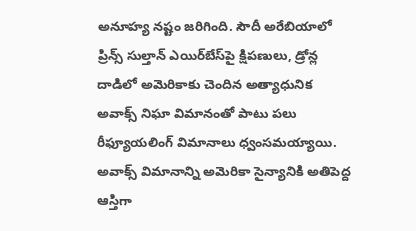అనూహ్య నష్టం జరిగింది. సౌదీ అరేబియాలో ప్రిన్స్‌ సుల్తాన్‌ ఎయిర్‌బేస్‌పై క్షిపణులు, డ్రోన్ల దాడిలో అమెరికాకు చెందిన అత్యాధునిక అవాక్స్‌ నిఘా విమానంతో పాటు పలు రీఫ్యూయలింగ్‌ విమానాలు ధ్వంసమయ్యాయి. అవాక్స్‌ విమానాన్ని అమెరికా సైన్యానికి అతిపెద్ద ఆస్తిగా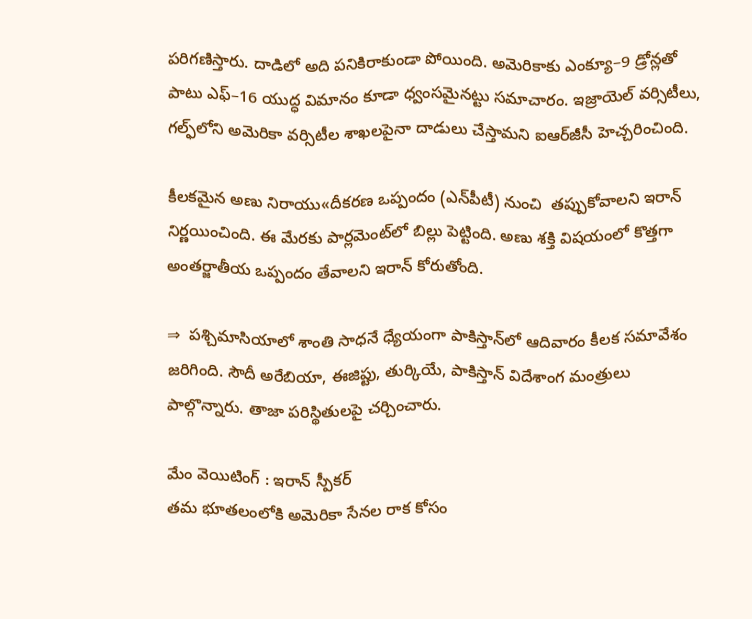పరిగణిస్తారు. దాడిలో అది పనికిరాకుండా పోయింది. అమెరికాకు ఎంక్యూ–9 డ్రోన్లతో పాటు ఎఫ్‌–16 యుద్ధ విమానం కూడా ధ్వంసమైనట్టు సమాచారం. ఇజ్రాయెల్‌ వర్సిటీలు, గల్ఫ్‌లోని అమెరికా వర్సిటీల శాఖలపైనా దాడులు చేస్తామని ఐఆర్‌జీసీ హెచ్చరించింది.

కీలకమైన అణు నిరాయు«దీకరణ ఒప్పందం (ఎన్‌పీటీ) నుంచి  తప్పుకోవాలని ఇరాన్‌ నిర్ణయించింది. ఈ మేరకు పార్లమెంట్‌లో బిల్లు పెట్టింది. అణు శక్తి విషయంలో కొత్తగా అంతర్జాతీయ ఒప్పందం తేవాలని ఇరాన్‌ కోరుతోంది.

⇒  పశ్చిమాసియాలో శాంతి సాధనే ధ్యేయంగా పాకిస్తాన్‌లో ఆదివారం కీలక సమావేశం జరిగింది. సౌదీ అరేబియా, ఈజిప్టు, తుర్కియే, పాకిస్తాన్‌ విదేశాంగ మంత్రులు పాల్గొన్నారు. తాజా పరిస్థితులపై చర్చించారు.

మేం వెయిటింగ్‌ : ఇరాన్‌ స్పీకర్‌
తమ భూతలంలోకి అమెరికా సేనల రాక కోసం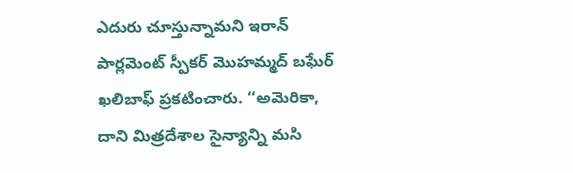ఎదురు చూస్తున్నామని ఇరాన్‌ పార్లమెంట్‌ స్పీకర్‌ మొహమ్మద్‌ బఘేర్‌ ఖలిబాఫ్‌ ప్రకటించారు. ‘‘అమెరికా, దాని మిత్రదేశాల సైన్యాన్ని మసి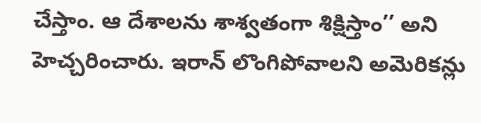చేస్తాం. ఆ దేశాలను శాశ్వతంగా శిక్షిస్తాం’’ అని హెచ్చరించారు. ఇరాన్‌ లొంగిపోవాలని అమెరికన్లు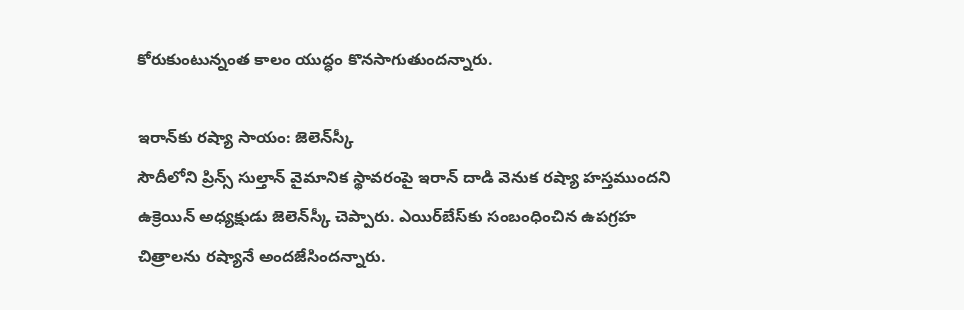కోరుకుంటున్నంత కాలం యుద్ధం కొనసాగుతుందన్నారు.

ఇరాన్‌కు రష్యా సాయం: జెలెన్‌స్కీ
సౌదీలోని ప్రిన్స్‌ సుల్తాన్‌ వైమానిక స్థావరంపై ఇరాన్‌ దాడి వెనుక రష్యా హస్తముందని ఉక్రెయిన్‌ అధ్యక్షుడు జెలెన్‌స్కీ చెప్పారు. ఎయిర్‌బేస్‌కు సంబంధించిన ఉపగ్రహ చిత్రాలను రష్యానే అందజేసిందన్నారు.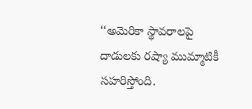‘‘అమెరికా స్థావరాలపై దాడులకు రష్యా ముమ్మాటికీ సహరిస్తోంది.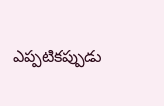ఎప్పటికప్పుడు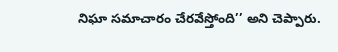నిఘా సమాచారం చేరవేస్తోంది’’ అని చెప్పారు.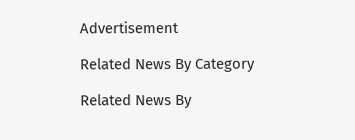Advertisement

Related News By Category

Related News By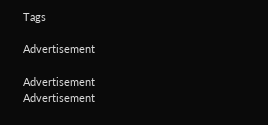Tags

Advertisement

Advertisement
Advertisement